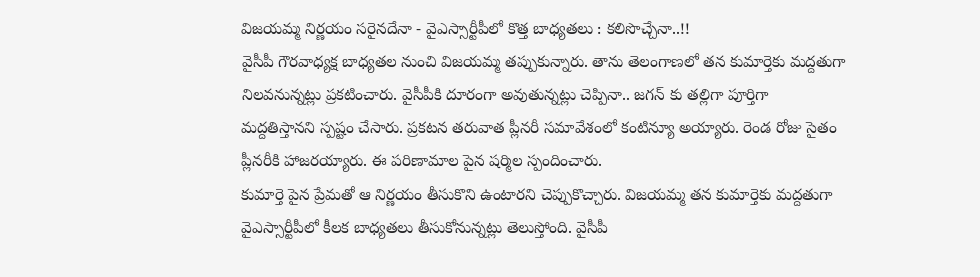విజయమ్మ నిర్ణయం సరైనదేనా - వైఎస్సార్టీపీలో కొత్త బాధ్యతలు : కలిసొచ్చేనా..!!
వైసీపీ గౌరవాధ్యక్ష బాధ్యతల నుంచి విజయమ్మ తప్పుకున్నారు. తాను తెలంగాణలో తన కుమార్తెకు మద్దతుగా నిలవనున్నట్లు ప్రకటించారు. వైసీపీకి దూరంగా అవుతున్నట్లు చెప్పినా.. జగన్ కు తల్లిగా పూర్తిగా మద్దతిస్తానని స్పష్టం చేసారు. ప్రకటన తరువాత ప్లీనరీ సమావేశంలో కంటిన్యూ అయ్యారు. రెండ రోజు సైతం ప్లీనరీకి హాజరయ్యారు. ఈ పరిణామాల పైన షర్మిల స్పందించారు.
కుమార్తె పైన ప్రేమతో ఆ నిర్ణయం తీసుకొని ఉంటారని చెప్పుకొచ్చారు. విజయమ్మ తన కుమార్తెకు మద్దతుగా వైఎస్సార్టీపీలో కీలక బాధ్యతలు తీసుకోనున్నట్లు తెలుస్తోంది. వైసీపీ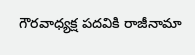గౌరవాధ్యక్ష పదవికి రాజీనామా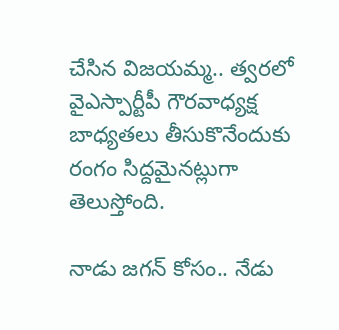చేసిన విజయమ్మ.. త్వరలో వైఎస్పార్టీపీ గౌరవాధ్యక్ష బాధ్యతలు తీసుకొనేందుకు రంగం సిద్దమైనట్లుగా తెలుస్తోంది.

నాడు జగన్ కోసం.. నేడు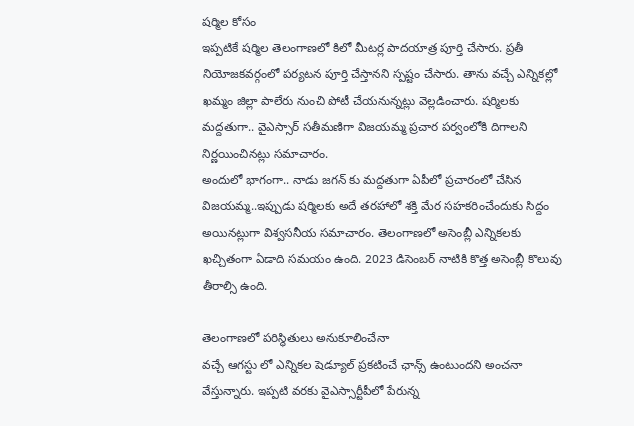షర్మిల కోసం
ఇప్పటికే షర్మిల తెలంగాణలో కిలో మీటర్ల పాదయాత్ర పూర్తి చేసారు. ప్రతీ నియోజకవర్గంలో పర్యటన పూర్తి చేస్తానని స్పష్టం చేసారు. తాను వచ్చే ఎన్నికల్లో ఖమ్మం జిల్లా పాలేరు నుంచి పోటీ చేయనున్నట్లు వెల్లడించారు. షర్మిలకు మద్దతుగా.. వైఎస్సార్ సతీమణిగా విజయమ్మ ప్రచార పర్వంలోకి దిగాలని నిర్ణయించినట్లు సమాచారం.
అందులో భాగంగా.. నాడు జగన్ కు మద్దతుగా ఏపీలో ప్రచారంలో చేసిన విజయమ్మ..ఇప్పుడు షర్మిలకు అదే తరహాలో శక్తి మేర సహకరించేందుకు సిద్దం అయినట్లుగా విశ్వసనీయ సమాచారం. తెలంగాణలో అసెంబ్లీ ఎన్నికలకు ఖచ్చితంగా ఏడాది సమయం ఉంది. 2023 డిసెంబర్ నాటికి కొత్త అసెంబ్లీ కొలువు తీరాల్సి ఉంది.

తెలంగాణలో పరిస్థితులు అనుకూలించేనా
వచ్చే ఆగస్టు లో ఎన్నికల షెడ్యూల్ ప్రకటించే ఛాన్స్ ఉంటుందని అంచనా వేస్తున్నారు. ఇప్పటి వరకు వైఎస్సార్టీపీలో పేరున్న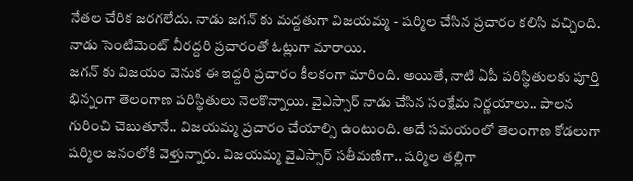నేతల చేరిక జరగలేదు. నాడు జగన్ కు మద్దతుగా విజయమ్మ - షర్మిల చేసిన ప్రచారం కలిసి వచ్చింది. నాడు సెంటిమెంట్ వీరద్దరి ప్రచారంతో ఓట్లుగా మారాయి.
జగన్ కు విజయం వెనుక ఈ ఇద్దరి ప్రచారం కీలకంగా మారింది. అయితే, నాటి ఏపీ పరిస్థితులకు పూర్తి భిన్నంగా తెలంగాణ పరిస్థితులు నెలకొన్నాయి. వైఎస్సార్ నాడు చేసిన సంక్షేమ నిర్ణయాలు.. పాలన గురించి చెబుతూనే.. విజయమ్మ ప్రచారం చేయాల్సి ఉంటుంది. అదే సమయంలో తెలంగాణ కోడలుగా షర్మిల జనంలోకి వెళ్తున్నారు. విజయమ్మ వైఎస్సార్ సతీమణిగా.. షర్మిల తల్లిగా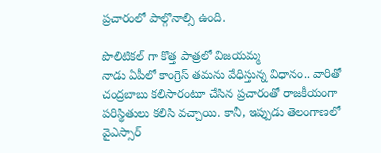ప్రచారంలో పాల్గొనాల్సి ఉంది.

పొలిటికల్ గా కొత్త పాత్రలో విజయమ్మ
నాడు ఏపీలో కాంగ్రెస్ తమను వేధిస్తున్న విధానం.. వారితో చంద్రబాబు కలిసారంటూ చేసిన ప్రచారంతో రాజకీయంగా పరిస్థితులు కలిసి వచ్చాయి. కానీ, ఇప్పుడు తెలంగాణలో వైఎస్సార్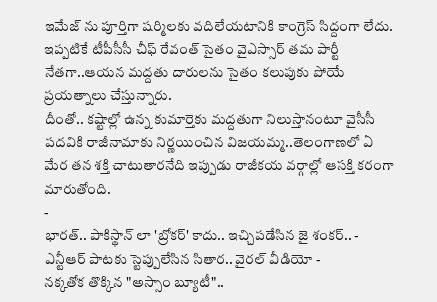ఇమేజ్ ను పూర్తిగా షర్మిలకు వదిలేయటానికి కాంగ్రెస్ సిద్దంగా లేదు. ఇప్పటికే టీపీసీసీ చీఫ్ రేవంత్ సైతం వైఎస్సార్ తమ పార్టీ నేతగా..ఆయన మద్దతు దారులను సైతం కలుపుకు పోయే ప్రయత్నాలు చేస్తున్నారు.
దీంతో.. కష్టాల్లో ఉన్న కుమార్తెకు మద్దతుగా నిలుస్తానంటూ వైసీసీ పదవికి రాజీనామాకు నిర్ణయించిన విజయమ్మ..తెలంగాణలో ఏ మేర తన శక్తి చాటుతారనేది ఇప్పుడు రాజీకయ వర్గాల్లో ఆసక్తి కరంగా మారుతోంది.
-
భారత్.. పాకిస్థాన్ లా 'బ్రోకర్' కాదు.. ఇచ్చిపడేసిన జై శంకర్.. -
ఎన్టీఆర్ పాటకు స్టెప్పులేసిన సితార.. వైరల్ వీడియో -
నక్కతోక తొక్కిన "అస్సాం బ్యూటీ"..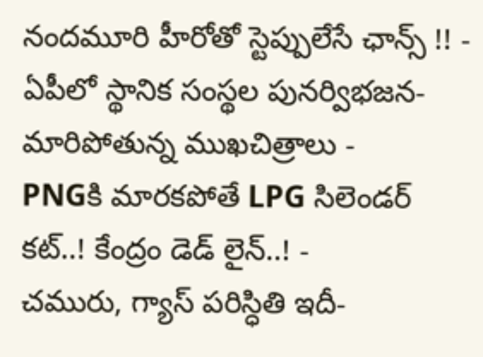నందమూరి హీరోతో స్టెప్పులేసే ఛాన్స్ !! -
ఏపీలో స్థానిక సంస్థల పునర్విభజన- మారిపోతున్న ముఖచిత్రాలు -
PNGకి మారకపోతే LPG సిలెండర్ కట్..! కేంద్రం డెడ్ లైన్..! -
చమురు, గ్యాస్ పరిస్ధితి ఇదీ-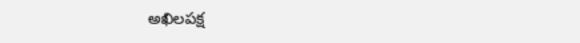అఖిలపక్ష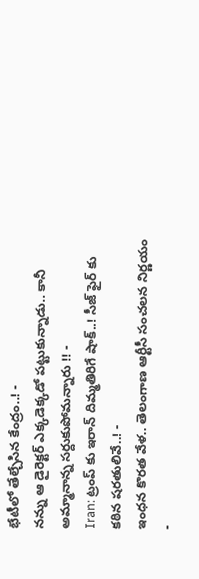భేటీలో తేల్చేసిన కేంద్రం..! -
నన్ను ఆ డైరెక్టర్ ఎక్కడెక్కడో పట్టుకున్నాడు.. కానీ అమ్మానాన్న సర్దుకుపోమన్నారు !! -
Iran: ట్రంప్ కు ఇరాన్ దిమ్మతిరిగే షాక్..! సీజ్ ఫైర్ కు కఠిన షరతులివే..! -
ఇంధన కొరత వేళ.. తెలంగాణ ఆర్టీసీ సంచలన నిర్ణయం -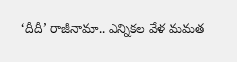‘దీదీ’ రాజీనామా.. ఎన్నికల వేళ మమత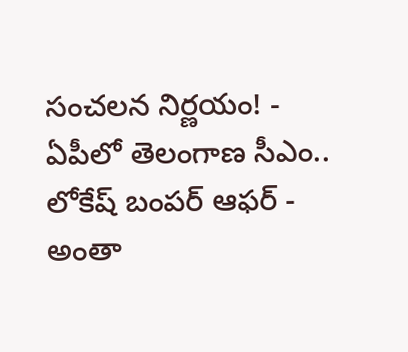సంచలన నిర్ణయం! -
ఏపీలో తెలంగాణ సీఎం.. లోకేష్ బంపర్ ఆఫర్ -
అంతా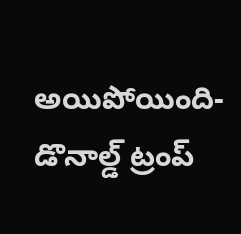అయిపోయింది- డొనాల్డ్ ట్రంప్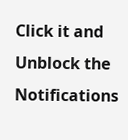Click it and Unblock the Notifications